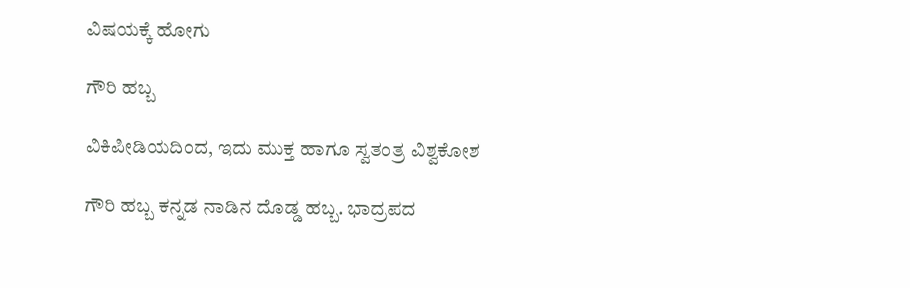ವಿಷಯಕ್ಕೆ ಹೋಗು

ಗೌರಿ ಹಬ್ಬ

ವಿಕಿಪೀಡಿಯದಿಂದ, ಇದು ಮುಕ್ತ ಹಾಗೂ ಸ್ವತಂತ್ರ ವಿಶ್ವಕೋಶ

ಗೌರಿ ಹಬ್ಬ ಕನ್ನಡ ನಾಡಿನ ದೊಡ್ಡ ಹಬ್ಬ. ಭಾದ್ರಪದ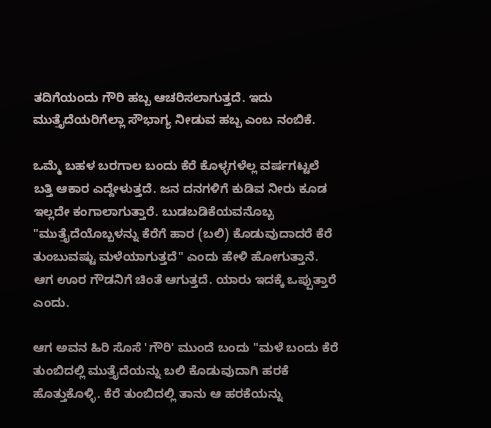ತದಿಗೆಯಂದು ಗೌರಿ ಹಬ್ಬ ಆಚರಿಸಲಾಗುತ್ತದೆ. ಇದು ಮುತ್ತೈದೆಯರಿಗೆಲ್ಲಾ ಸೌಭಾಗ್ಯ ನೀಡುವ ಹಬ್ಬ ಎಂಬ ನಂಬಿಕೆ.

ಒಮ್ಮೆ ಬಹಳ ಬರಗಾಲ ಬಂದು ಕೆರೆ ಕೊಳ್ಳಗಳೆಲ್ಲ ವರ್ಷಗಟ್ಟಲೆ ಬತ್ತಿ ಆಕಾರ ಎದ್ದೇಳುತ್ತದೆ. ಜನ ದನಗಳಿಗೆ ಕುಡಿವ ನೀರು ಕೂಡ ಇಲ್ಲದೇ ಕಂಗಾಲಾಗುತ್ತಾರೆ. ಬುಡಬಡಿಕೆಯವನೊಬ್ಬ "ಮುತ್ತೈದೆಯೊಬ್ಬಳನ್ನು ಕೆರೆಗೆ ಹಾರ (ಬಲಿ) ಕೊಡುವುದಾದರೆ ಕೆರೆ ತುಂಬುವಷ್ಟು ಮಳೆಯಾಗುತ್ತದೆ" ಎಂದು ಹೇಳಿ ಹೋಗುತ್ತಾನೆ. ಆಗ ಊರ ಗೌಡನಿಗೆ ಚಿಂತೆ ಆಗುತ್ತದೆ. ಯಾರು ಇದಕ್ಕೆ ಒಪ್ಪುತ್ತಾರೆ ಎಂದು.

ಆಗ ಅವನ ಹಿರಿ ಸೊಸೆ 'ಗೌರಿ' ಮುಂದೆ ಬಂದು "ಮಳೆ ಬಂದು ಕೆರೆ ತುಂಬಿದಲ್ಲಿ ಮುತ್ತೈದೆಯನ್ನು ಬಲಿ ಕೊಡುವುದಾಗಿ ಹರಕೆ ಹೊತ್ತುಕೊಳ್ಳಿ. ಕೆರೆ ತುಂಬಿದಲ್ಲಿ ತಾನು ಆ ಹರಕೆಯನ್ನು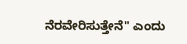ನೆರವೇರಿಸುತ್ತೇನೆ" ಎಂದು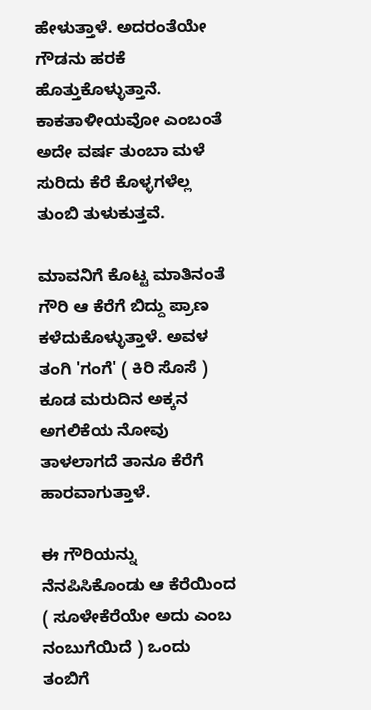ಹೇಳುತ್ತಾಳೆ. ಅದರಂತೆಯೇ ಗೌಡನು ಹರಕೆ ಹೊತ್ತುಕೊಳ್ಳುತ್ತಾನೆ. ಕಾಕತಾಳೀಯವೋ ಎಂಬಂತೆ ಅದೇ ವರ್ಷ ತುಂಬಾ ಮಳೆ ಸುರಿದು ಕೆರೆ ಕೊಳ್ಳಗಳೆಲ್ಲ ತುಂಬಿ ತುಳುಕುತ್ತವೆ.

ಮಾವನಿಗೆ ಕೊಟ್ಟ ಮಾತಿನಂತೆ ಗೌರಿ ಆ ಕೆರೆಗೆ ಬಿದ್ದು ಪ್ರಾಣ ಕಳೆದುಕೊಳ್ಳುತ್ತಾಳೆ. ಅವಳ ತಂಗಿ 'ಗಂಗೆ' ( ಕಿರಿ ಸೊಸೆ ) ಕೂಡ ಮರುದಿನ ಅಕ್ಕನ ಅಗಲಿಕೆಯ ನೋವು ತಾಳಲಾಗದೆ ತಾನೂ ಕೆರೆಗೆ ಹಾರವಾಗುತ್ತಾಳೆ.

ಈ ಗೌರಿಯನ್ನು ನೆನಪಿಸಿಕೊಂಡು ಆ ಕೆರೆಯಿಂದ ( ಸೂಳೇಕೆರೆಯೇ ಅದು ಎಂಬ ನಂಬುಗೆಯಿದೆ ) ಒಂದು ತಂಬಿಗೆ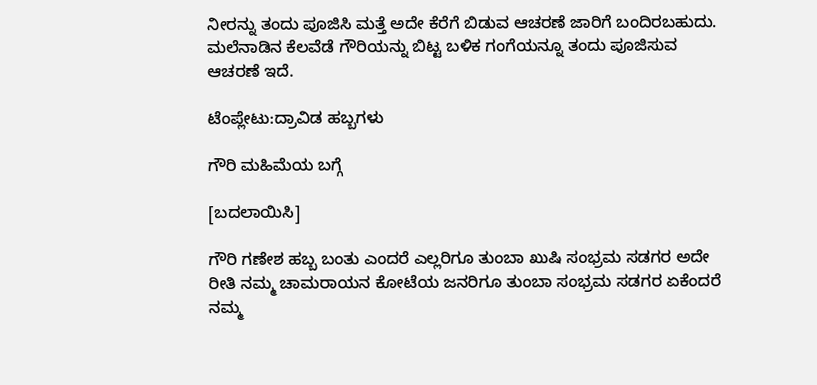ನೀರನ್ನು ತಂದು ಪೂಜಿಸಿ ಮತ್ತೆ ಅದೇ ಕೆರೆಗೆ ಬಿಡುವ ಆಚರಣೆ ಜಾರಿಗೆ ಬಂದಿರಬಹುದು. ಮಲೆನಾಡಿನ ಕೆಲವೆಡೆ ಗೌರಿಯನ್ನು ಬಿಟ್ಟ ಬಳಿಕ ಗಂಗೆಯನ್ನೂ ತಂದು ಪೂಜಿಸುವ ಆಚರಣೆ ಇದೆ.

ಟೆಂಪ್ಲೇಟು:ದ್ರಾವಿಡ ಹಬ್ಬಗಳು

ಗೌರಿ ಮಹಿಮೆಯ ಬಗ್ಗೆ

[ಬದಲಾಯಿಸಿ]

ಗೌರಿ ಗಣೇಶ ಹಬ್ಬ ಬಂತು ಎಂದರೆ ಎಲ್ಲರಿಗೂ ತುಂಬಾ ಖುಷಿ ಸಂಭ್ರಮ ಸಡಗರ ಅದೇ ರೀತಿ ನಮ್ಮ ಚಾಮರಾಯನ ಕೋಟೆಯ ಜನರಿಗೂ ತುಂಬಾ ಸಂಭ್ರಮ ಸಡಗರ ಏಕೆಂದರೆ ನಮ್ಮ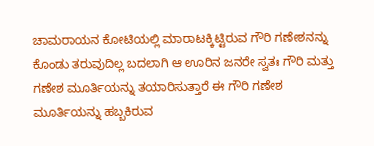ಚಾಮರಾಯನ ಕೋಟಿಯಲ್ಲಿ ಮಾರಾಟಕ್ಕಿಟ್ಟಿರುವ ಗೌರಿ ಗಣೇಶನನ್ನು ಕೊಂಡು ತರುವುದಿಲ್ಲ ಬದಲಾಗಿ ಆ ಊರಿನ ಜನರೇ ಸ್ವತಃ ಗೌರಿ ಮತ್ತು ಗಣೇಶ ಮೂರ್ತಿಯನ್ನು ತಯಾರಿಸುತ್ತಾರೆ ಈ ಗೌರಿ ಗಣೇಶ ಮೂರ್ತಿಯನ್ನು ಹಬ್ಬಕಿರುವ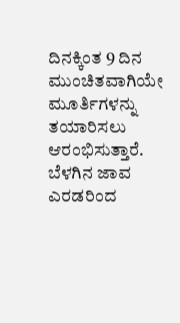ದಿನಕ್ಕಿಂತ 9 ದಿನ ಮುಂಚಿತವಾಗಿಯೇ ಮೂರ್ತಿಗಳನ್ನು ತಯಾರಿಸಲು ಆರಂಭಿಸುತ್ತಾರೆ. ಬೆಳಗಿನ ಜಾವ ಎರಡರಿಂದ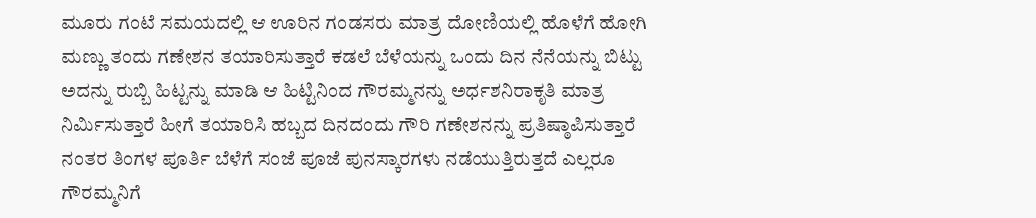ಮೂರು ಗಂಟೆ ಸಮಯದಲ್ಲಿ ಆ ಊರಿನ ಗಂಡಸರು ಮಾತ್ರ ದೋಣಿಯಲ್ಲಿ ಹೊಳೆಗೆ ಹೋಗಿ ಮಣ್ಣು ತಂದು ಗಣೇಶನ ತಯಾರಿಸುತ್ತಾರೆ ಕಡಲೆ ಬೆಳೆಯನ್ನು ಒಂದು ದಿನ ನೆನೆಯನ್ನು ಬಿಟ್ಟು ಅದನ್ನು ರುಬ್ಬಿ ಹಿಟ್ಟನ್ನು ಮಾಡಿ ಆ ಹಿಟ್ಟಿನಿಂದ ಗೌರಮ್ಮನನ್ನು ಅರ್ಧಶನಿರಾಕೃತಿ ಮಾತ್ರ ನಿರ್ಮಿಸುತ್ತಾರೆ ಹೀಗೆ ತಯಾರಿಸಿ ಹಬ್ಬದ ದಿನದಂದು ಗೌರಿ ಗಣೇಶನನ್ನು ಪ್ರತಿಷ್ಠಾಪಿಸುತ್ತಾರೆ ನಂತರ ತಿಂಗಳ ಪೂರ್ತಿ ಬೆಳೆಗೆ ಸಂಜೆ ಪೂಜೆ ಪುನಸ್ಕಾರಗಳು ನಡೆಯುತ್ತಿರುತ್ತದೆ ಎಲ್ಲರೂ ಗೌರಮ್ಮನಿಗೆ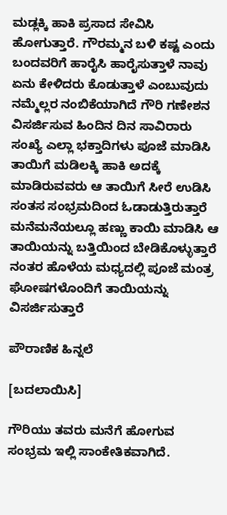ಮಡ್ಲಕ್ಕಿ ಹಾಕಿ ಪ್ರಸಾದ ಸೇವಿಸಿ ಹೋಗುತ್ತಾರೆ. ಗೌರಮ್ಮನ ಬಳಿ ಕಷ್ಟ ಎಂದು ಬಂದವರಿಗೆ ಹಾರೈಸಿ ಹಾರೈಸುತ್ತಾಳೆ ನಾವು ಏನು ಕೇಳಿದರು ಕೊಡುತ್ತಾಳೆ ಎಂಬುವುದು ನಮ್ಮೆಲ್ಲರ ನಂಬಿಕೆಯಾಗಿದೆ ಗೌರಿ ಗಣೇಶನ ವಿಸರ್ಜಿಸುವ ಹಿಂದಿನ ದಿನ ಸಾವಿರಾರು ಸಂಖ್ಯೆ ಎಲ್ಲಾ ಭಕ್ತಾದಿಗಳು ಪೂಜೆ ಮಾಡಿಸಿ ತಾಯಿಗೆ ಮಡಿಲಕ್ಕಿ ಹಾಕಿ ಅದಕ್ಕೆ ಮಾಡಿರುವವರು ಆ ತಾಯಿಗೆ ಸೀರೆ ಉಡಿಸಿ ಸಂತಸ ಸಂಭ್ರಮದಿಂದ ಓಡಾಡುತ್ತಿರುತ್ತಾರೆ ಮನೆಮನೆಯಲ್ಲೂ ಹಣ್ಣು ಕಾಯಿ ಮಾಡಿಸಿ ಆ ತಾಯಿಯನ್ನು ಬತ್ತಿಯಿಂದ ಬೇಡಿಕೊಳ್ಳುತ್ತಾರೆ ನಂತರ ಹೊಳೆಯ ಮಧ್ಯದಲ್ಲಿ ಪೂಜೆ ಮಂತ್ರ ಘೋಷಗಳೊಂದಿಗೆ ತಾಯಿಯನ್ನು ವಿಸರ್ಜಿಸುತ್ತಾರೆ

ಪೌರಾಣಿಕ ಹಿನ್ನಲೆ

[ಬದಲಾಯಿಸಿ]

ಗೌರಿಯು ತವರು ಮನೆಗೆ ಹೋಗುವ ಸಂಭ್ರಮ ಇಲ್ಲಿ ಸಾಂಕೇತಿಕವಾಗಿದೆ.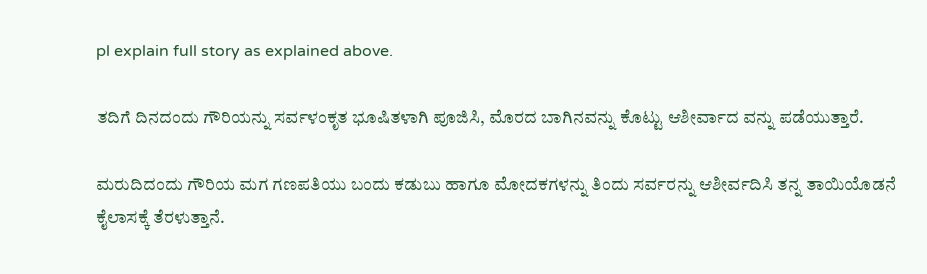pl explain full story as explained above.

ತದಿಗೆ ದಿನದಂದು ಗೌರಿಯನ್ನು ಸರ್ವಳಂಕೃತ ಭೂಷಿತಳಾಗಿ ಪೂಜಿಸಿ, ಮೊರದ ಬಾಗಿನವನ್ನು ಕೊಟ್ಟು ಆಶೀರ್ವಾದ ವನ್ನು ಪಡೆಯುತ್ತಾರೆ.

ಮರುದಿದಂದು ಗೌರಿಯ ಮಗ ಗಣಪತಿಯು ಬಂದು ಕಡುಬು ಹಾಗೂ ಮೋದಕಗಳನ್ನು ತಿಂದು ಸರ್ವರನ್ನು ಆಶೀರ್ವದಿಸಿ ತನ್ನ ತಾಯಿಯೊಡನೆ ಕೈಲಾಸಕ್ಕೆ ತೆರಳುತ್ತಾನೆ.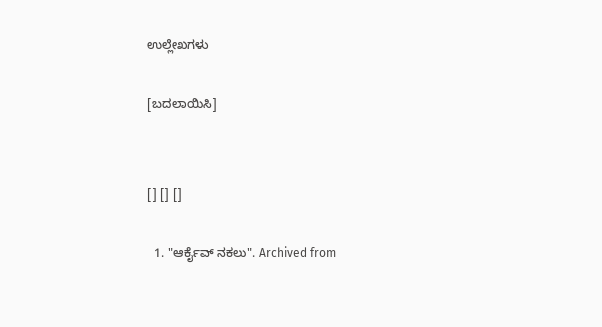ಉಲ್ಲೇಖಗಳು

[ಬದಲಾಯಿಸಿ]


[] [] []

  1. "ಆರ್ಕೈವ್ ನಕಲು". Archived from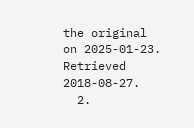the original on 2025-01-23. Retrieved 2018-08-27.
  2.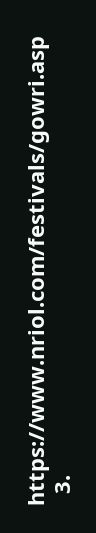https://www.nriol.com/festivals/gowri.asp
  3.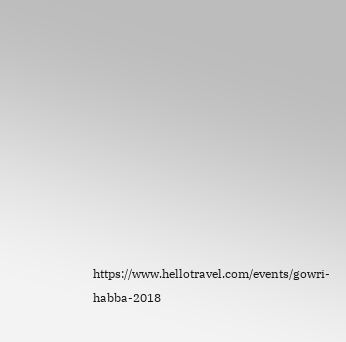https://www.hellotravel.com/events/gowri-habba-2018